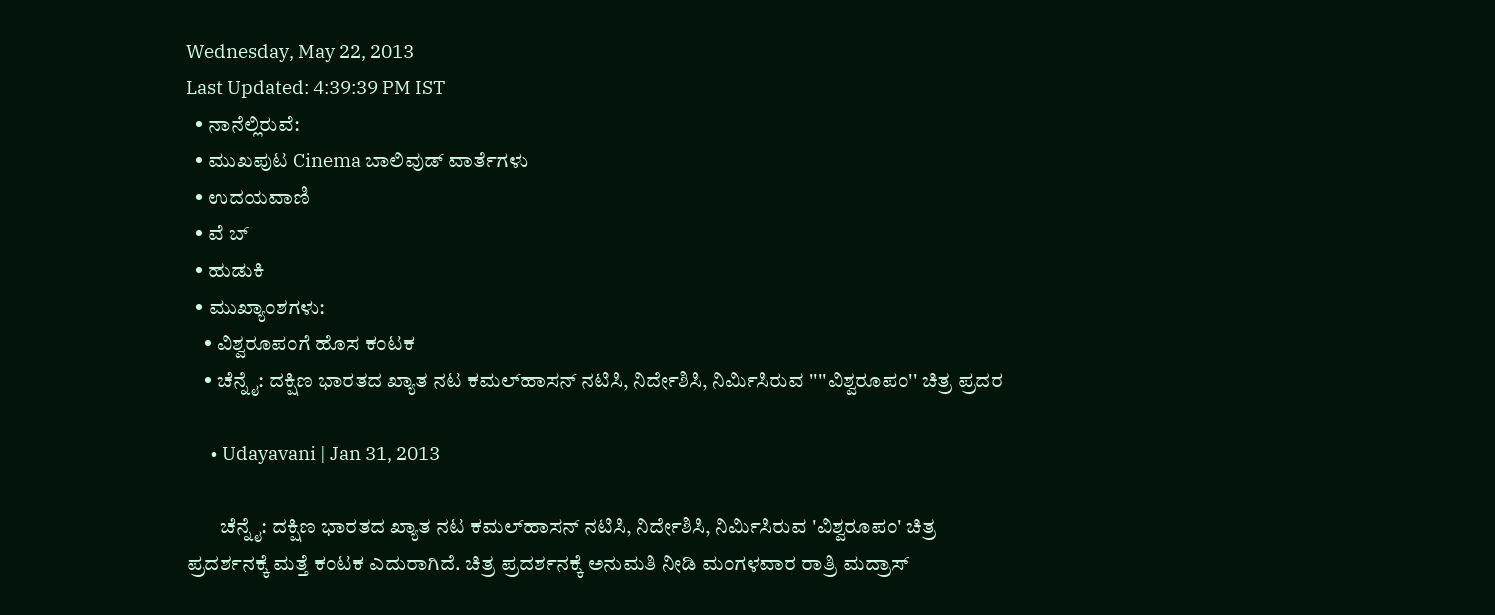Wednesday, May 22, 2013
Last Updated: 4:39:39 PM IST
  • ನಾನೆಲ್ಲಿರುವೆ:
  • ಮುಖಪುಟ Cinema ಬಾಲಿವುಡ್‌ ವಾರ್ತೆಗಳು
  • ಉದಯವಾಣಿ
  • ವೆ ಬ್
  • ಹುಡುಕಿ
  • ಮುಖ್ಯಾಂಶಗಳು:
    • ವಿಶ್ವರೂಪಂಗೆ ಹೊಸ ಕಂಟಕ
    • ಚೆನ್ನೈ: ದಕ್ಷಿಣ ಭಾರತದ ಖ್ಯಾತ ನಟ ಕಮಲ್‌ಹಾಸನ್‌ ನಟಿಸಿ, ನಿರ್ದೇಶಿಸಿ, ನಿರ್ಮಿಸಿರುವ ''''ವಿಶ್ವರೂಪಂ'' ಚಿತ್ರ ಪ್ರದರ

      • Udayavani | Jan 31, 2013

        ಚೆನ್ನೈ: ದಕ್ಷಿಣ ಭಾರತದ ಖ್ಯಾತ ನಟ ಕಮಲ್‌ಹಾಸನ್‌ ನಟಿಸಿ, ನಿರ್ದೇಶಿಸಿ, ನಿರ್ಮಿಸಿರುವ 'ವಿಶ್ವರೂಪಂ' ಚಿತ್ರ ಪ್ರದರ್ಶನಕ್ಕೆ ಮತ್ತೆ ಕಂಟಕ ಎದುರಾಗಿದೆ. ಚಿತ್ರ ಪ್ರದರ್ಶನಕ್ಕೆ ಅನುಮತಿ ನೀಡಿ ಮಂಗಳವಾರ ರಾತ್ರಿ ಮದ್ರಾಸ್‌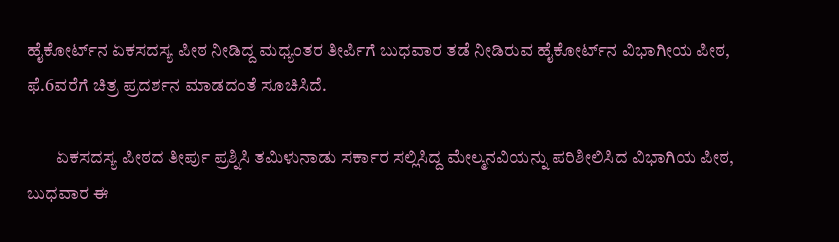ಹೈಕೋರ್ಟ್‌ನ ಏಕಸದಸ್ಯ ಪೀಠ ನೀಡಿದ್ದ ಮಧ್ಯಂತರ ತೀರ್ಪಿಗೆ ಬುಧವಾರ ತಡೆ ನೀಡಿರುವ ಹೈಕೋರ್ಟ್‌ನ ವಿಭಾಗೀಯ ಪೀಠ, ಫೆ.6ವರೆಗೆ ಚಿತ್ರ ಪ್ರದರ್ಶನ ಮಾಡದಂತೆ ಸೂಚಿಸಿದೆ.

        ಏಕಸದಸ್ಯ ಪೀಠದ ತೀರ್ಪು ಪ್ರಶ್ನಿಸಿ ತಮಿಳುನಾಡು ಸರ್ಕಾರ ಸಲ್ಲಿಸಿದ್ದ ಮೇಲ್ಮನವಿಯನ್ನು ಪರಿಶೀಲಿಸಿದ ವಿಭಾಗಿಯ ಪೀಠ, ಬುಧವಾರ ಈ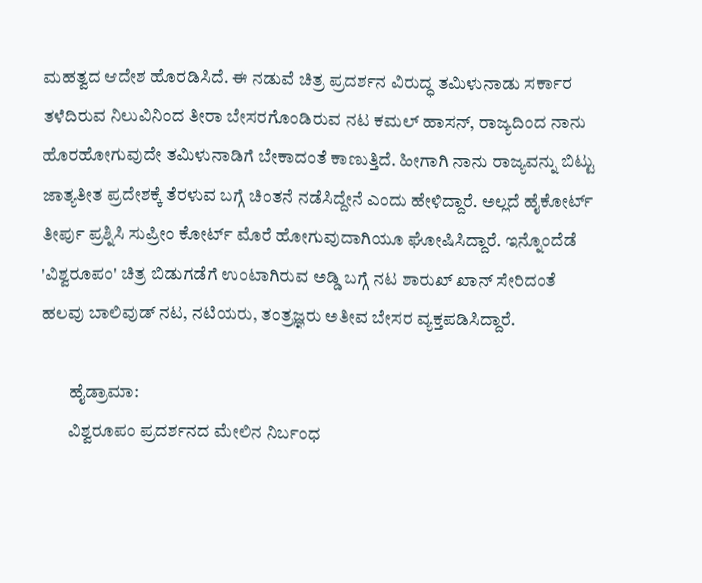ಮಹತ್ವದ ಆದೇಶ ಹೊರಡಿಸಿದೆ. ಈ ನಡುವೆ ಚಿತ್ರ ಪ್ರದರ್ಶನ ವಿರುದ್ಧ ತಮಿಳುನಾಡು ಸರ್ಕಾರ ತಳೆದಿರುವ ನಿಲುವಿನಿಂದ ತೀರಾ ಬೇಸರಗೊಂಡಿರುವ ನಟ ಕಮಲ್‌ ಹಾಸನ್‌, ರಾಜ್ಯದಿಂದ ನಾನು ಹೊರಹೋಗುವುದೇ ತಮಿಳುನಾಡಿಗೆ ಬೇಕಾದಂತೆ ಕಾಣುತ್ತಿದೆ. ಹೀಗಾಗಿ ನಾನು ರಾಜ್ಯವನ್ನು ಬಿಟ್ಟು ಜಾತ್ಯತೀತ ಪ್ರದೇಶಕ್ಕೆ ತೆರಳುವ ಬಗ್ಗೆ ಚಿಂತನೆ ನಡೆಸಿದ್ದೇನೆ ಎಂದು ಹೇಳಿದ್ದಾರೆ. ಅಲ್ಲದೆ ಹೈಕೋರ್ಟ್‌ ತೀರ್ಪು ಪ್ರಶ್ನಿಸಿ ಸುಪ್ರೀಂ ಕೋರ್ಟ್‌ ಮೊರೆ ಹೋಗುವುದಾಗಿಯೂ ಘೋಷಿಸಿದ್ದಾರೆ. ಇನ್ನೊಂದೆಡೆ 'ವಿಶ್ವರೂಪಂ' ಚಿತ್ರ ಬಿಡುಗಡೆಗೆ ಉಂಟಾಗಿರುವ ಅಡ್ಡಿ ಬಗ್ಗೆ ನಟ ಶಾರುಖ್‌ ಖಾನ್‌ ಸೇರಿದಂತೆ ಹಲವು ಬಾಲಿವುಡ್‌ ನಟ, ನಟಿಯರು, ತಂತ್ರಜ್ಞರು ಅತೀವ ಬೇಸರ ವ್ಯಕ್ತಪಡಿಸಿದ್ದಾರೆ.

        ಹೈಡ್ರಾಮಾ:
        ವಿಶ್ವರೂಪಂ ಪ್ರದರ್ಶನದ ಮೇಲಿನ ನಿರ್ಬಂಧ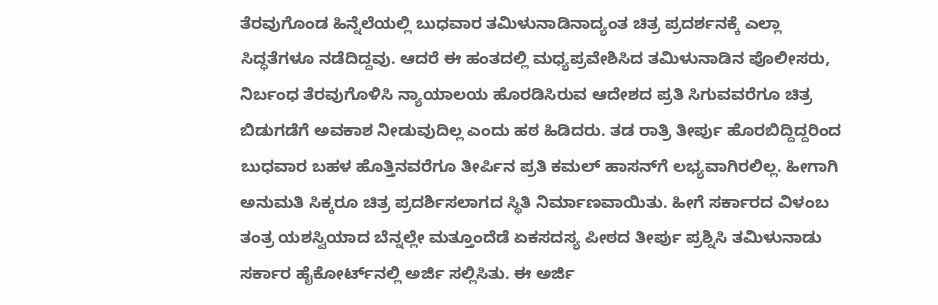ತೆರವುಗೊಂಡ ಹಿನ್ನೆಲೆಯಲ್ಲಿ ಬುಧವಾರ ತಮಿಳುನಾಡಿನಾದ್ಯಂತ ಚಿತ್ರ ಪ್ರದರ್ಶನಕ್ಕೆ ಎಲ್ಲಾ ಸಿದ್ಧತೆಗಳೂ ನಡೆದಿದ್ದವು. ಆದರೆ ಈ ಹಂತದಲ್ಲಿ ಮಧ್ಯಪ್ರವೇಶಿಸಿದ ತಮಿಳುನಾಡಿನ ಪೊಲೀಸರು, ನಿರ್ಬಂಧ ತೆರವುಗೊಳಿಸಿ ನ್ಯಾಯಾಲಯ ಹೊರಡಿಸಿರುವ ಆದೇಶದ ಪ್ರತಿ ಸಿಗುವವರೆಗೂ ಚಿತ್ರ ಬಿಡುಗಡೆಗೆ ಅವಕಾಶ ನೀಡುವುದಿಲ್ಲ ಎಂದು ಹಠ ಹಿಡಿದರು. ತಡ ರಾತ್ರಿ ತೀರ್ಪು ಹೊರಬಿದ್ದಿದ್ದರಿಂದ ಬುಧವಾರ ಬಹಳ ಹೊತ್ತಿನವರೆಗೂ ತೀರ್ಪಿನ ಪ್ರತಿ ಕಮಲ್‌ ಹಾಸನ್‌ಗೆ ಲಭ್ಯವಾಗಿರಲಿಲ್ಲ. ಹೀಗಾಗಿ ಅನುಮತಿ ಸಿಕ್ಕರೂ ಚಿತ್ರ ಪ್ರದರ್ಶಿಸಲಾಗದ ಸ್ಥಿತಿ ನಿರ್ಮಾಣವಾಯಿತು. ಹೀಗೆ ಸರ್ಕಾರದ ವಿಳಂಬ ತಂತ್ರ ಯಶಸ್ವಿಯಾದ ಬೆನ್ನಲ್ಲೇ ಮತ್ತೂಂದೆಡೆ ಏಕಸದಸ್ಯ ಪೀಠದ ತೀರ್ಪು ಪ್ರಶ್ನಿಸಿ ತಮಿಳುನಾಡು ಸರ್ಕಾರ ಹೈಕೋರ್ಟ್‌ನಲ್ಲಿ ಅರ್ಜಿ ಸಲ್ಲಿಸಿತು. ಈ ಅರ್ಜಿ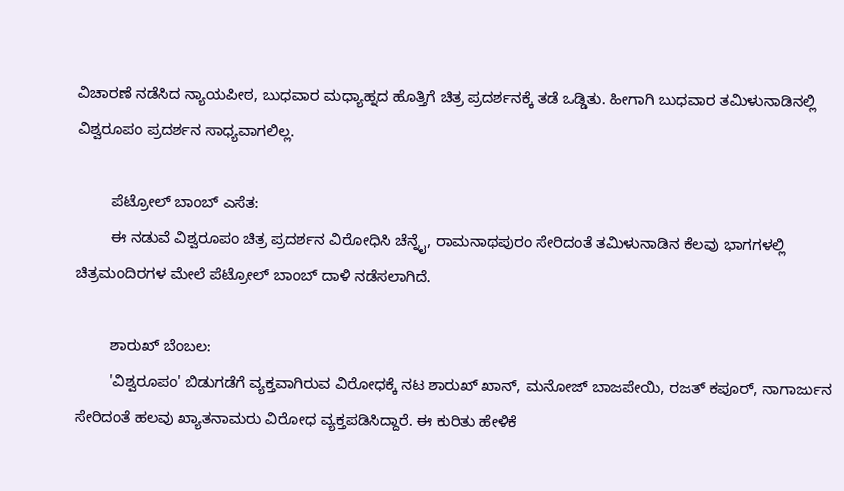ವಿಚಾರಣೆ ನಡೆಸಿದ ನ್ಯಾಯಪೀಠ, ಬುಧವಾರ ಮಧ್ಯಾಹ್ನದ ಹೊತ್ತಿಗೆ ಚಿತ್ರ ಪ್ರದರ್ಶನಕ್ಕೆ ತಡೆ ಒಡ್ಡಿತು. ಹೀಗಾಗಿ ಬುಧವಾರ ತಮಿಳುನಾಡಿನಲ್ಲಿ ವಿಶ್ವರೂಪಂ ಪ್ರದರ್ಶನ ಸಾಧ್ಯವಾಗಲಿಲ್ಲ.

        ಪೆಟ್ರೋಲ್‌ ಬಾಂಬ್‌ ಎಸೆತ:
        ಈ ನಡುವೆ ವಿಶ್ವರೂಪಂ ಚಿತ್ರ ಪ್ರದರ್ಶನ ವಿರೋಧಿಸಿ ಚೆನ್ನೈ, ರಾಮನಾಥಪುರಂ ಸೇರಿದಂತೆ ತಮಿಳುನಾಡಿನ ಕೆಲವು ಭಾಗಗಳಲ್ಲಿ ಚಿತ್ರಮಂದಿರಗಳ ಮೇಲೆ ಪೆಟ್ರೋಲ್‌ ಬಾಂಬ್‌ ದಾಳಿ ನಡೆಸಲಾಗಿದೆ.

        ಶಾರುಖ್‌ ಬೆಂಬಲ:
        'ವಿಶ್ವರೂಪಂ' ಬಿಡುಗಡೆಗೆ ವ್ಯಕ್ತವಾಗಿರುವ ವಿರೋಧಕ್ಕೆ ನಟ ಶಾರುಖ್‌ ಖಾನ್‌, ಮನೋಜ್‌ ಬಾಜಪೇಯಿ, ರಜತ್‌ ಕಪೂರ್‌, ನಾಗಾರ್ಜುನ ಸೇರಿದಂತೆ ಹಲವು ಖ್ಯಾತನಾಮರು ವಿರೋಧ ವ್ಯಕ್ತಪಡಿಸಿದ್ದಾರೆ. ಈ ಕುರಿತು ಹೇಳಿಕೆ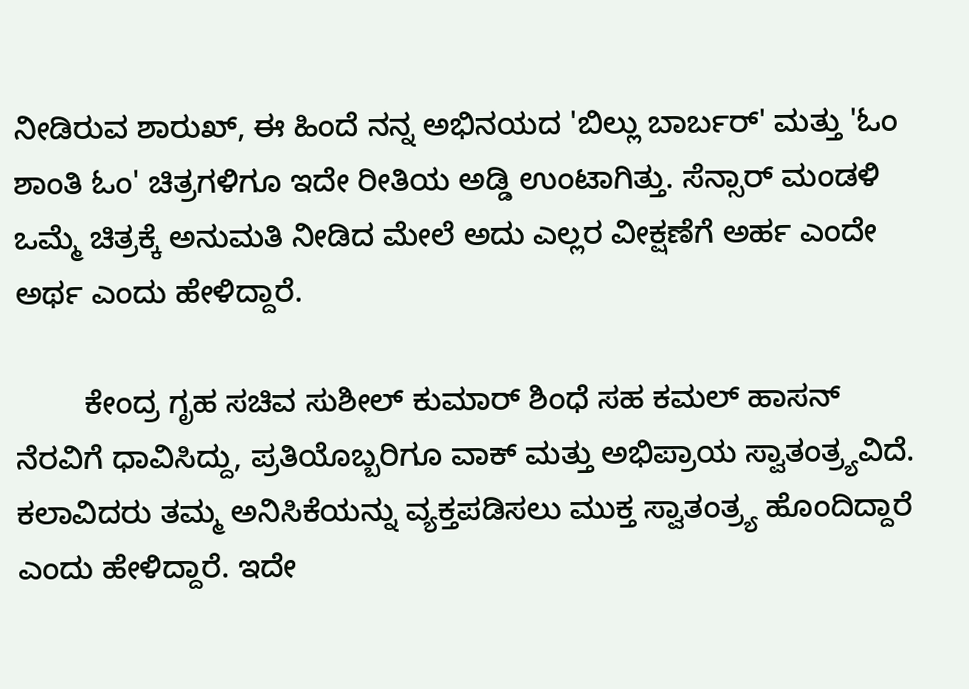ನೀಡಿರುವ ಶಾರುಖ್‌, ಈ ಹಿಂದೆ ನನ್ನ ಅಭಿನಯದ 'ಬಿಲ್ಲು ಬಾರ್ಬರ್‌' ಮತ್ತು 'ಓಂ ಶಾಂತಿ ಓಂ' ಚಿತ್ರಗಳಿಗೂ ಇದೇ ರೀತಿಯ ಅಡ್ಡಿ ಉಂಟಾಗಿತ್ತು. ಸೆನ್ಸಾರ್‌ ಮಂಡಳಿ ಒಮ್ಮೆ ಚಿತ್ರಕ್ಕೆ ಅನುಮತಿ ನೀಡಿದ ಮೇಲೆ ಅದು ಎಲ್ಲರ ವೀಕ್ಷಣೆಗೆ ಅರ್ಹ ಎಂದೇ ಅರ್ಥ ಎಂದು ಹೇಳಿದ್ದಾರೆ.

        ಕೇಂದ್ರ ಗೃಹ ಸಚಿವ ಸುಶೀಲ್‌ ಕುಮಾರ್‌ ಶಿಂಧೆ ಸಹ ಕಮಲ್‌ ಹಾಸನ್‌ ನೆರವಿಗೆ ಧಾವಿಸಿದ್ದು, ಪ್ರತಿಯೊಬ್ಬರಿಗೂ ವಾಕ್‌ ಮತ್ತು ಅಭಿಪ್ರಾಯ ಸ್ವಾತಂತ್ರ್ಯವಿದೆ. ಕಲಾವಿದರು ತಮ್ಮ ಅನಿಸಿಕೆಯನ್ನು ವ್ಯಕ್ತಪಡಿಸಲು ಮುಕ್ತ ಸ್ವಾತಂತ್ರ್ಯ ಹೊಂದಿದ್ದಾರೆ ಎಂದು ಹೇಳಿದ್ದಾರೆ. ಇದೇ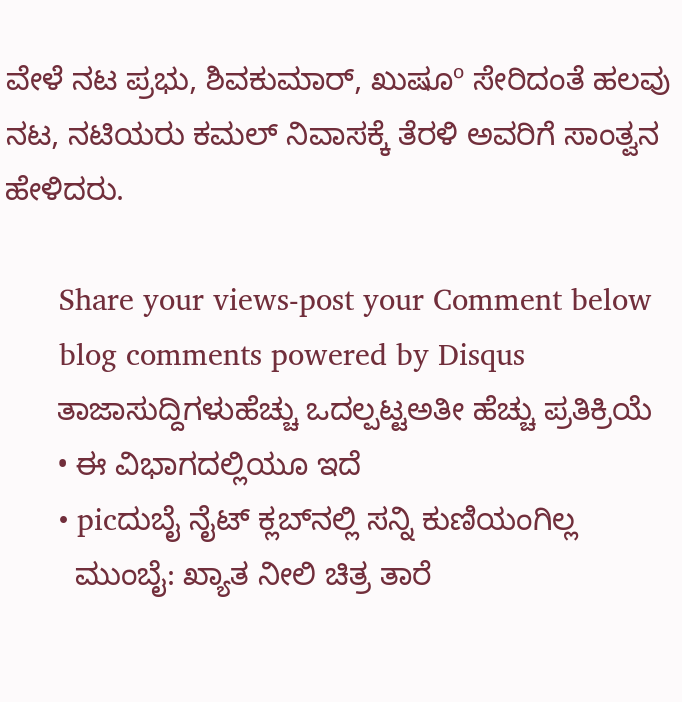ವೇಳೆ ನಟ ಪ್ರಭು, ಶಿವಕುಮಾರ್‌, ಖುಷೂº ಸೇರಿದಂತೆ ಹಲವು ನಟ, ನಟಿಯರು ಕಮಲ್‌ ನಿವಾಸಕ್ಕೆ ತೆರಳಿ ಅವರಿಗೆ ಸಾಂತ್ವನ ಹೇಳಿದರು.

      Share your views-post your Comment below
      blog comments powered by Disqus
      ತಾಜಾಸುದ್ದಿಗಳುಹೆಚ್ಚು ಒದಲ್ಪಟ್ಟಅತೀ ಹೆಚ್ಚು ಪ್ರತಿಕ್ರಿಯೆ
      • ಈ ವಿಭಾಗದಲ್ಲಿಯೂ ಇದೆ
      • picದುಬೈ ನೈಟ್‌ ಕ್ಲಬ್‌ನಲ್ಲಿ ಸನ್ನಿ ಕುಣಿಯಂಗಿಲ್ಲ
        ಮುಂಬೈ: ಖ್ಯಾತ ನೀಲಿ ಚಿತ್ರ ತಾರೆ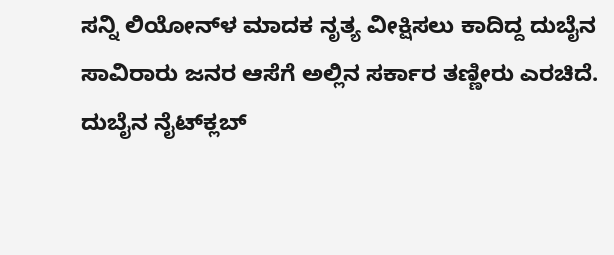ಸನ್ನಿ ಲಿಯೋನ್‌ಳ ಮಾದಕ ನೃತ್ಯ ವೀಕ್ಷಿಸಲು ಕಾದಿದ್ದ ದುಬೈನ ಸಾವಿರಾರು ಜನರ ಆಸೆಗೆ ಅಲ್ಲಿನ ಸರ್ಕಾರ ತಣ್ಣೀರು ಎರಚಿದೆ. ದುಬೈನ ನೈಟ್‌ಕ್ಲಬ್‌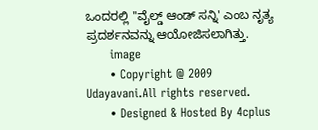ಒಂದರಲ್ಲಿ ''ವೈಲ್ಡ್‌ ಆಂಡ್‌ ಸನ್ನಿ' ಎಂಬ ನೃತ್ಯ ಪ್ರದರ್ಶನವನ್ನು ಆಯೋಜಿಸಲಾಗಿತ್ತು.
      image
      • Copyright @ 2009 Udayavani.All rights reserved.
      • Designed & Hosted By 4cplus